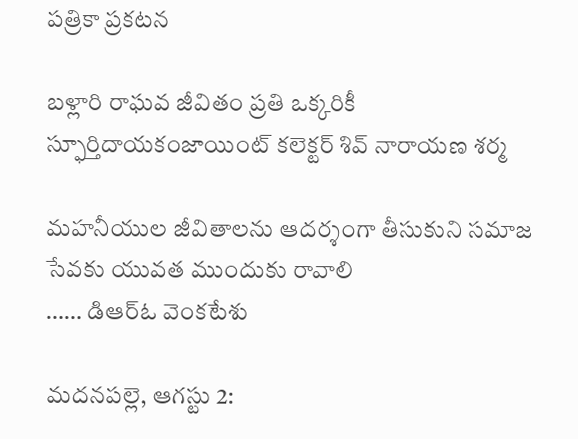పత్రికా ప్రకటన

బళ్లారి రాఘవ జీవితం ప్రతి ఒక్కరికీ స్ఫూర్తిదాయకంజాయింట్ కలెక్టర్ శివ్ నారాయణ శర్మ

మహనీయుల జీవితాలను ఆదర్శంగా తీసుకుని సమాజ సేవకు యువత ముందుకు రావాలి
…… డిఆర్ఓ వెంకటేశు

మదనపల్లె, ఆగస్టు 2: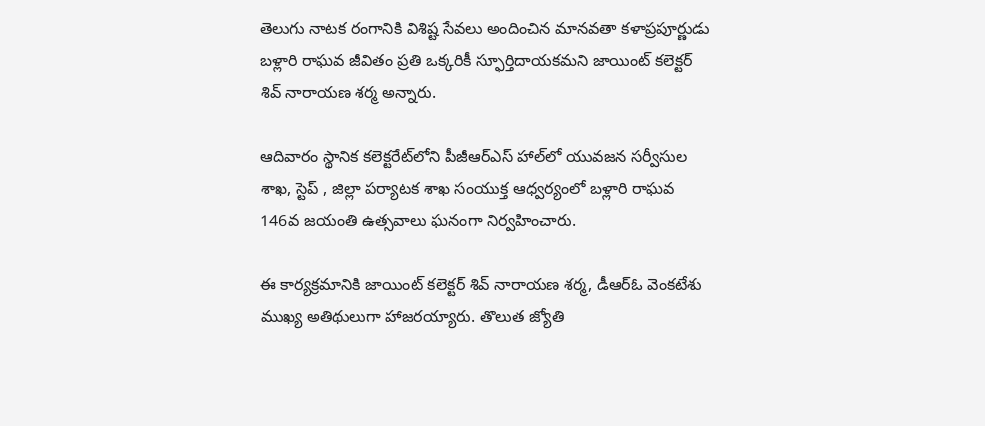తెలుగు నాటక రంగానికి విశిష్ట సేవలు అందించిన మానవతా కళాప్రపూర్ణుడు బళ్లారి రాఘవ జీవితం ప్రతి ఒక్కరికీ స్ఫూర్తిదాయకమని జాయింట్ కలెక్టర్ శివ్ నారాయణ శర్మ అన్నారు.

ఆదివారం స్థానిక కలెక్టరేట్‌లోని పీజీఆర్‌ఎస్ హాల్‌లో యువజన సర్వీసుల శాఖ, స్టెప్ , జిల్లా పర్యాటక శాఖ సంయుక్త ఆధ్వర్యంలో బళ్లారి రాఘవ 146వ జయంతి ఉత్సవాలు ఘనంగా నిర్వహించారు.

ఈ కార్యక్రమానికి జాయింట్ కలెక్టర్ శివ్ నారాయణ శర్మ, డీఆర్ఓ వెంకటేశు ముఖ్య అతిథులుగా హాజరయ్యారు. తొలుత జ్యోతి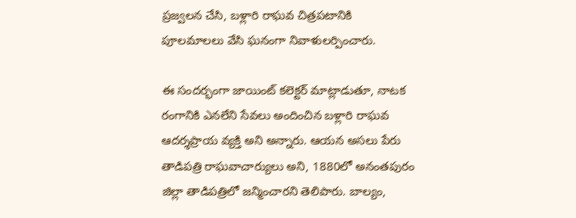ప్రజ్వలన చేసి, బళ్లారి రాఘవ చిత్రపటానికి పూలమాలలు వేసి ఘనంగా నివాళులర్పించారు.

ఈ సందర్భంగా జాయింట్ కలెక్టర్ మాట్లాడుతూ, నాటక రంగానికి ఎనలేని సేవలు అందించిన బళ్లారి రాఘవ ఆదర్శప్రాయ వ్యక్తి అని అన్నారు. ఆయన అసలు పేరు తాడిపత్రి రాఘవాచార్యులు అని, 1880లో అనంతపురం జిల్లా తాడిపత్రిలో జన్మించారని తెలిపారు. బాల్యం,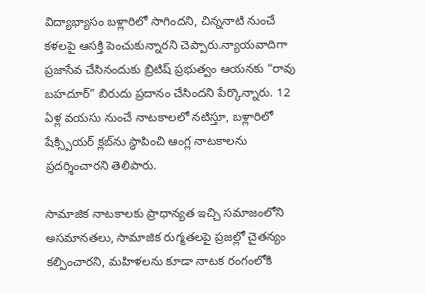విద్యాభ్యాసం బళ్లారిలో సాగిందని, చిన్ననాటి నుంచే కళలపై ఆసక్తి పెంచుకున్నారని చెప్పారు.న్యాయవాదిగా ప్రజాసేవ చేసినందుకు బ్రిటిష్ ప్రభుత్వం ఆయనకు “రావు బహదూర్” బిరుదు ప్రదానం చేసిందని పేర్కొన్నారు. 12 ఏళ్ల వయసు నుంచే నాటకాలలో నటిస్తూ, బళ్లారిలో షేక్స్పియర్ క్లబ్‌ను స్థాపించి ఆంగ్ల నాటకాలను ప్రదర్శించారని తెలిపారు.

సామాజిక నాటకాలకు ప్రాధాన్యత ఇచ్చి సమాజంలోని అసమానతలు, సామాజిక రుగ్మతలపై ప్రజల్లో చైతన్యం కల్పించారని, మహిళలను కూడా నాటక రంగంలోకి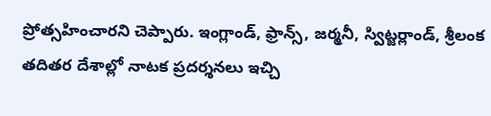ప్రోత్సహించారని చెప్పారు. ఇంగ్లాండ్, ఫ్రాన్స్, జర్మనీ, స్విట్జర్లాండ్, శ్రీలంక తదితర దేశాల్లో నాటక ప్రదర్శనలు ఇచ్చి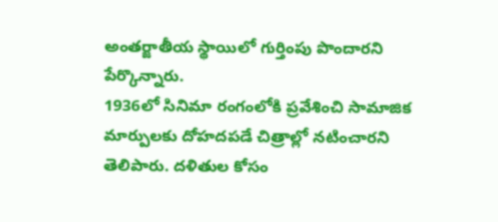అంతర్జాతీయ స్థాయిలో గుర్తింపు పొందారని పేర్కొన్నారు.
1936లో సినిమా రంగంలోకి ప్రవేశించి సామాజిక మార్పులకు దోహదపడే చిత్రాల్లో నటించారని తెలిపారు. దళితుల కోసం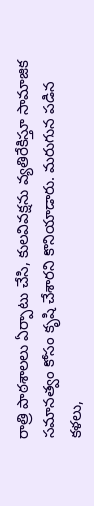రాత్రి పాఠశాలలు ఏర్పాటు చేసి, కులవివక్షను వ్యతిరేకిస్తూ సామాజిక సమానత్వం కోసం కృషి చేశారని కొనియాడారు. మరుగున పడిన కళలు,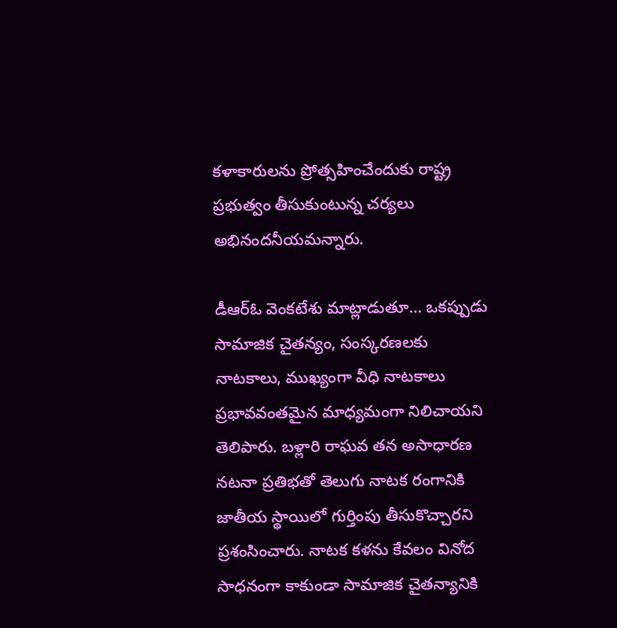కళాకారులను ప్రోత్సహించేందుకు రాష్ట్ర ప్రభుత్వం తీసుకుంటున్న చర్యలు అభినందనీయమన్నారు.

డీఆర్ఓ వెంకటేశు మాట్లాడుతూ… ఒకప్పుడు సామాజిక చైతన్యం, సంస్కరణలకు నాటకాలు, ముఖ్యంగా వీధి నాటకాలు ప్రభావవంతమైన మాధ్యమంగా నిలిచాయని తెలిపారు. బళ్లారి రాఘవ తన అసాధారణ నటనా ప్రతిభతో తెలుగు నాటక రంగానికి జాతీయ స్థాయిలో గుర్తింపు తీసుకొచ్చారని ప్రశంసించారు. నాటక కళను కేవలం వినోద సాధనంగా కాకుండా సామాజిక చైతన్యానికి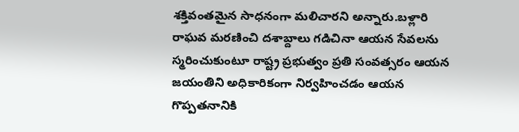శక్తివంతమైన సాధనంగా మలిచారని అన్నారు.బళ్లారి రాఘవ మరణించి దశాబ్దాలు గడిచినా ఆయన సేవలను స్మరించుకుంటూ రాష్ట్ర ప్రభుత్వం ప్రతి సంవత్సరం ఆయన జయంతిని అధికారికంగా నిర్వహించడం ఆయన గొప్పతనానికి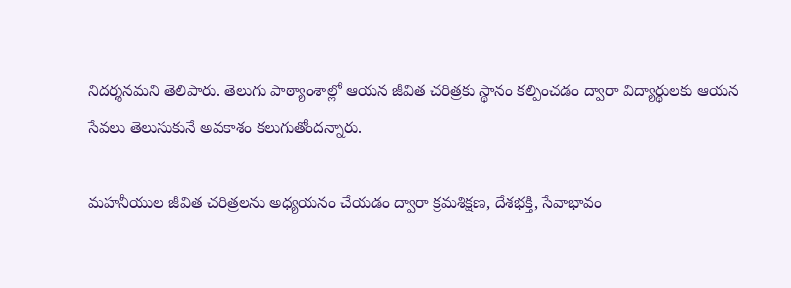నిదర్శనమని తెలిపారు. తెలుగు పాఠ్యాంశాల్లో ఆయన జీవిత చరిత్రకు స్థానం కల్పించడం ద్వారా విద్యార్థులకు ఆయన సేవలు తెలుసుకునే అవకాశం కలుగుతోందన్నారు.

మహనీయుల జీవిత చరిత్రలను అధ్యయనం చేయడం ద్వారా క్రమశిక్షణ, దేశభక్తి, సేవాభావం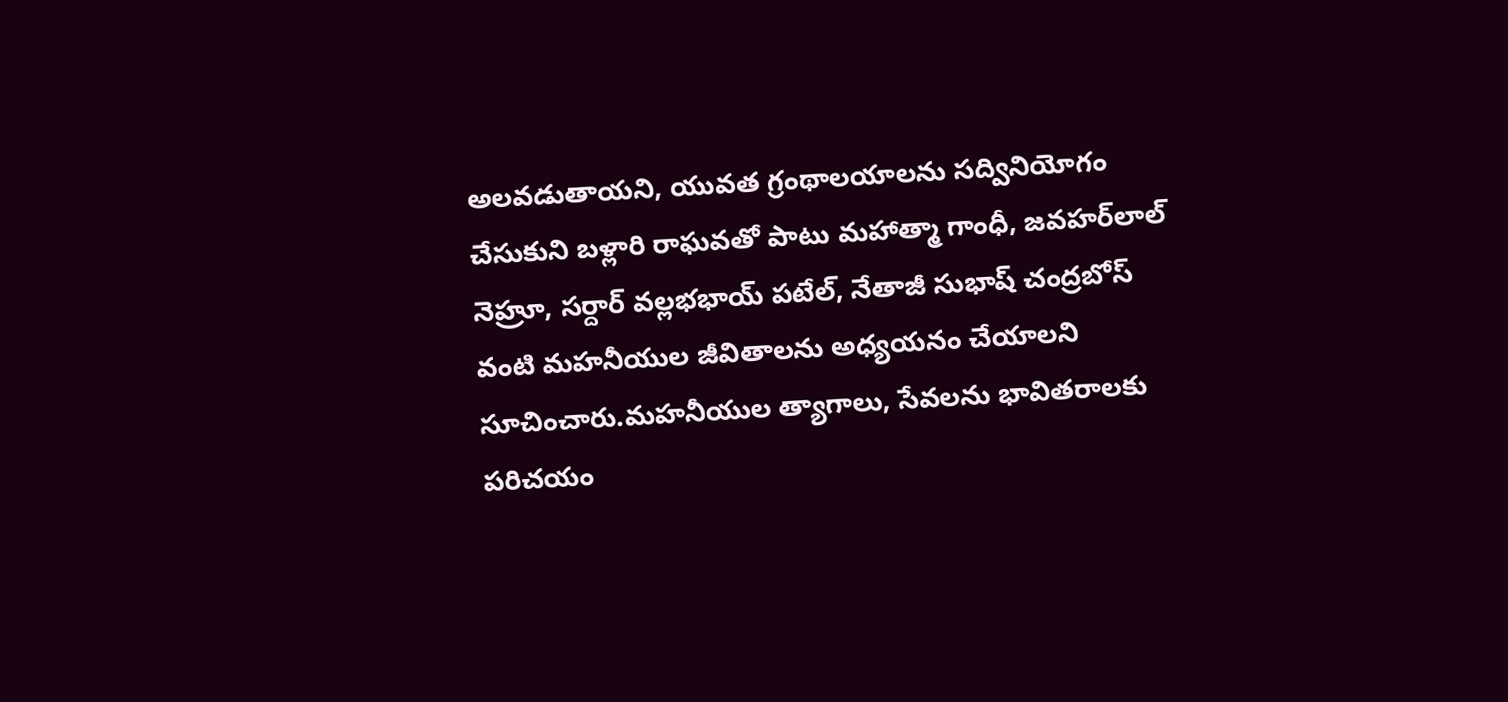అలవడుతాయని, యువత గ్రంథాలయాలను సద్వినియోగం చేసుకుని బళ్లారి రాఘవతో పాటు మహాత్మా గాంధీ, జవహర్‌లాల్ నెహ్రూ, సర్దార్ వల్లభభాయ్ పటేల్, నేతాజీ సుభాష్ చంద్రబోస్ వంటి మహనీయుల జీవితాలను అధ్యయనం చేయాలని సూచించారు.మహనీయుల త్యాగాలు, సేవలను భావితరాలకు పరిచయం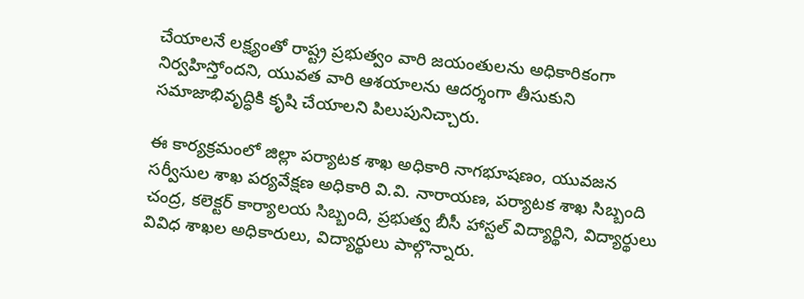చేయాలనే లక్ష్యంతో రాష్ట్ర ప్రభుత్వం వారి జయంతులను అధికారికంగా నిర్వహిస్తోందని, యువత వారి ఆశయాలను ఆదర్శంగా తీసుకుని సమాజాభివృద్ధికి కృషి చేయాలని పిలుపునిచ్చారు.

ఈ కార్యక్రమంలో జిల్లా పర్యాటక శాఖ అధికారి నాగభూషణం, యువజన సర్వీసుల శాఖ పర్యవేక్షణ అధికారి వి.వి. నారాయణ, పర్యాటక శాఖ సిబ్బంది చంద్ర, కలెక్టర్ కార్యాలయ సిబ్బంది, ప్రభుత్వ బీసీ హాస్టల్ విద్యార్థిని, విద్యార్థులు వివిధ శాఖల అధికారులు, విద్యార్థులు పాల్గొన్నారు.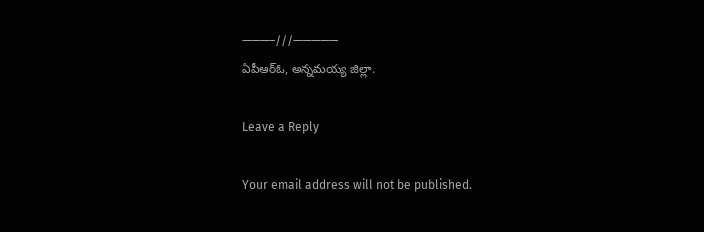———–///—————
ఏపీఆర్ఓ, అన్నమయ్య జిల్లా.

Leave a Reply

Your email address will not be published.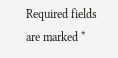Required fields are marked *